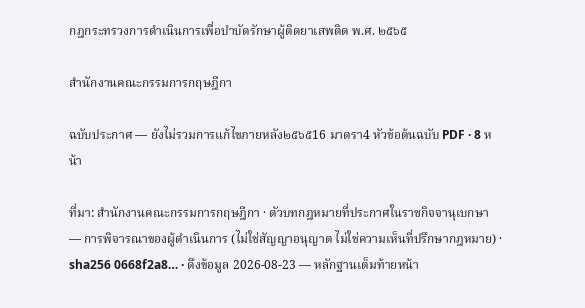กฎกระทรวงการดำเนินการเพื่อบำบัดรักษาผู้ติดยาเสพติด พ.ศ. ๒๕๖๕

สำนักงานคณะกรรมการกฤษฎีกา

ฉบับประกาศ — ยังไม่รวมการแก้ไขภายหลัง๒๕๖๕16 มาตรา4 หัวข้อต้นฉบับ PDF · 8 หน้า

ที่มา: สำนักงานคณะกรรมการกฤษฎีกา · ตัวบทกฎหมายที่ประกาศในราชกิจจานุเบกษา — การพิจารณาของผู้ดำเนินการ (ไม่ใช่สัญญาอนุญาต ไม่ใช่ความเห็นที่ปรึกษากฎหมาย) · sha256 0668f2a8… · ดึงข้อมูล 2026-08-23 — หลักฐานเต็มท้ายหน้า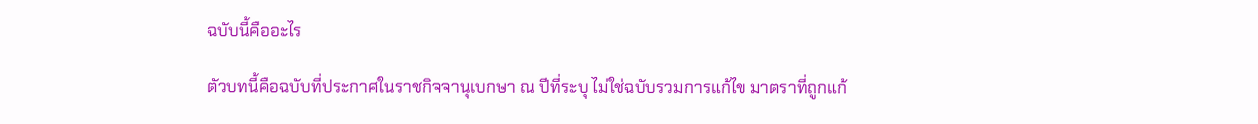ฉบับนี้คืออะไร

ตัวบทนี้คือฉบับที่ประกาศในราชกิจจานุเบกษา ณ ปีที่ระบุ ไม่ใช่ฉบับรวมการแก้ไข มาตราที่ถูกแก้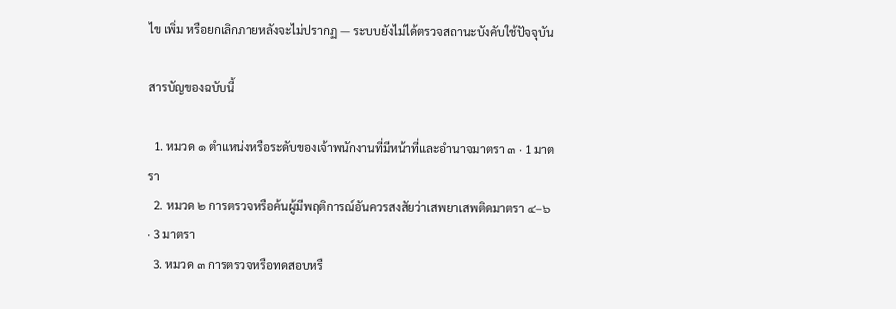ไข เพิ่ม หรือยกเลิกภายหลังจะไม่ปรากฏ — ระบบยังไม่ได้ตรวจสถานะบังคับใช้ปัจจุบัน

สารบัญของฉบับนี้

  1. หมวด ๑ ตำแหน่งหรือระดับของเจ้าพนักงานที่มีหน้าที่และอำนาจมาตรา ๓ · 1 มาตรา
  2. หมวด ๒ การตรวจหรือค้นผู้มีพฤติการณ์อันควรสงสัยว่าเสพยาเสพติดมาตรา ๔–๖ · 3 มาตรา
  3. หมวด ๓ การตรวจหรือทดสอบหรื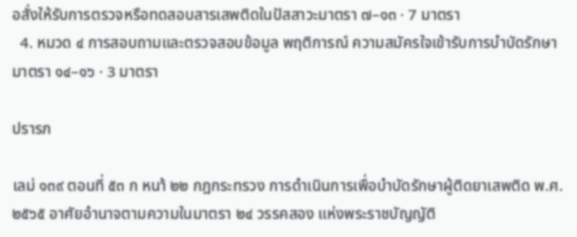อสั่งให้รับการตรวจหรือทดสอบสารเสพติดในปัสสาวะมาตรา ๗–๑๓ · 7 มาตรา
  4. หมวด ๔ การสอบถามและตรวจสอบข้อมูล พฤติการณ์ ความสมัครใจเข้ารับการบำบัดรักษามาตรา ๑๔–๑๖ · 3 มาตรา

ปรารภ

เลม่ ๑๓๙ ตอนที่ ๕๓ ก หนา้ ๒๒ กฎกระทรวง การดำเนินการเพื่อบำบัดรักษาผู้ติดยาเสพติด พ.ศ. ๒๕๖๕ อาศัยอำนาจตามความในมาตรา ๒๔ วรรคสอง แห่งพระราชบัญญัติ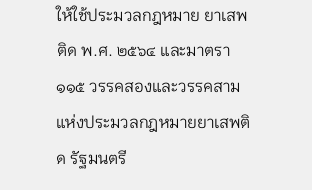ให้ใช้ประมวลกฎหมาย ยาเสพติด พ.ศ. ๒๕๖๔ และมาตรา ๑๑๕ วรรคสองและวรรคสาม แห่งประมวลกฎหมายยาเสพติด รัฐมนตรี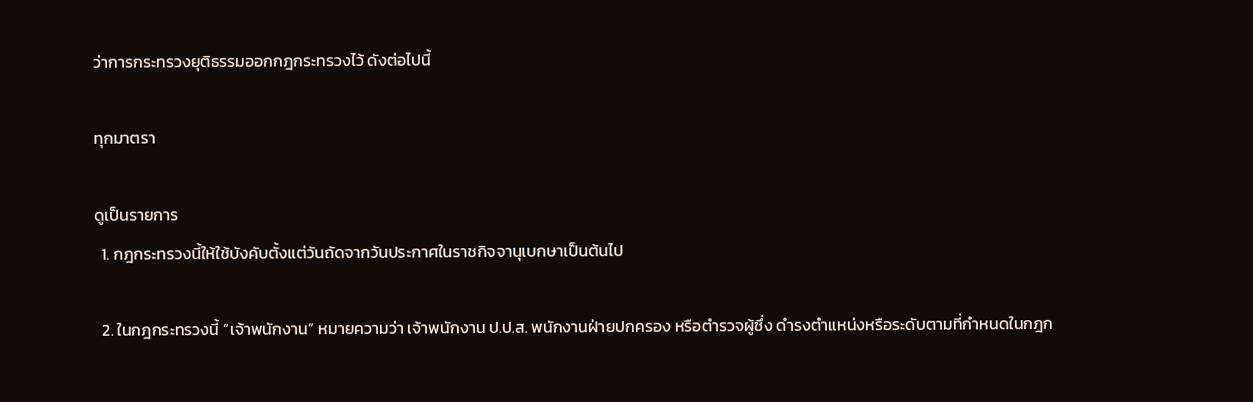ว่าการกระทรวงยุติธรรมออกกฎกระทรวงไว้ ดังต่อไปนี้

ทุกมาตรา

ดูเป็นรายการ
  1. กฎกระทรวงนี้ให้ใช้บังคับตั้งแต่วันถัดจากวันประกาศในราชกิจจานุเบกษาเป็นต้นไป

  2. ในกฎกระทรวงนี้ “เจ้าพนักงาน” หมายความว่า เจ้าพนักงาน ป.ป.ส. พนักงานฝ่ายปกครอง หรือตำรวจผู้ซึ่ง ดำรงตำแหน่งหรือระดับตามที่กำหนดในกฎก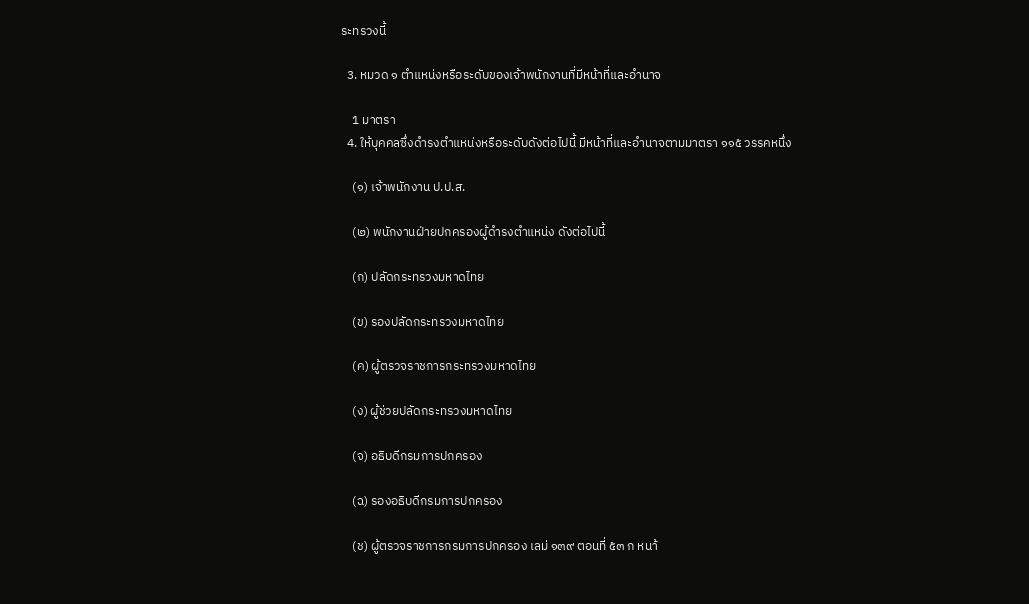ระทรวงนี้

  3. หมวด ๑ ตำแหน่งหรือระดับของเจ้าพนักงานที่มีหน้าที่และอำนาจ

    1 มาตรา
  4. ให้บุคคลซึ่งดำรงตำแหน่งหรือระดับดังต่อไปนี้ มีหน้าที่และอำนาจตามมาตรา ๑๑๕ วรรคหนึ่ง

    (๑) เจ้าพนักงาน ป.ป.ส.

    (๒) พนักงานฝ่ายปกครองผู้ดำรงตำแหน่ง ดังต่อไปนี้

    (ก) ปลัดกระทรวงมหาดไทย

    (ข) รองปลัดกระทรวงมหาดไทย

    (ค) ผู้ตรวจราชการกระทรวงมหาดไทย

    (ง) ผู้ช่วยปลัดกระทรวงมหาดไทย

    (จ) อธิบดีกรมการปกครอง

    (ฉ) รองอธิบดีกรมการปกครอง

    (ช) ผู้ตรวจราชการกรมการปกครอง เลม่ ๑๓๙ ตอนที่ ๕๓ ก หนา้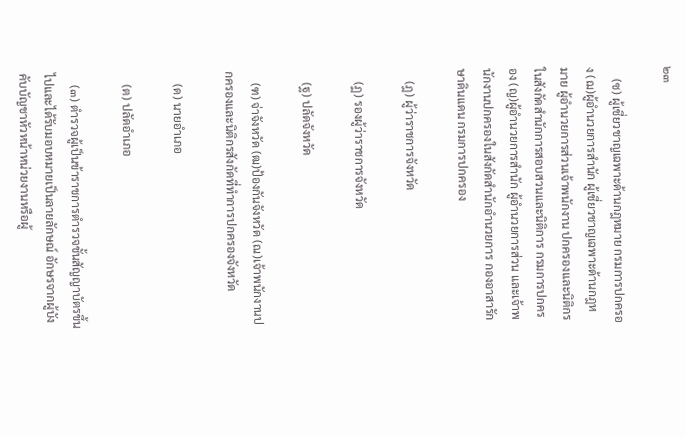๒๓

    (ซ) ผู้เชี่ยวชาญเฉพาะด้านกฎหมาย กรมการปกครอง (ฌ)ผู้อำนวยการสำนัก ผู้เชี่ยวชาญเฉพาะด้านกฎหมาย ผู้อำนวยการส่วนเจ้าพนักงาน ปกครองและนิติกรในสังกัดสำนักการสอบสวนและนิติการ กรมการปกครอง (ญ)ผู้อำนวยการสำนัก ผู้อำนวยการส่วน และเจ้าพนักงานปกครองในสังกัดสำนักอำนวยการ กองอาสารักษาดินแดน กรมการปกครอง

    (ฎ) ผู้ว่าราชการจังหวัด

    (ฏ) รองผู้ว่าราชการจังหวัด

    (ฐ) ปลัดจังหวัด

    (ฑ) จ่าจังหวัด (ฒ)ป้องกันจังหวัด (ณ)เจ้าพนักงานปกครองและนิติกรสังกัดที่ทำการปกครองจังหวัด

    (ด) นายอำเภอ

    (ต) ปลัดอำเภอ

    (๓) ตำรวจผู้เป็นข้าราชการตำรวจชั้นสัญญาบัตรขึ้นไปและได้รับมอบหมายเป็นลายลักษณ์ อักษรจากผู้บังคับบัญชาหัวหน้าหน่วยงานหรือผู้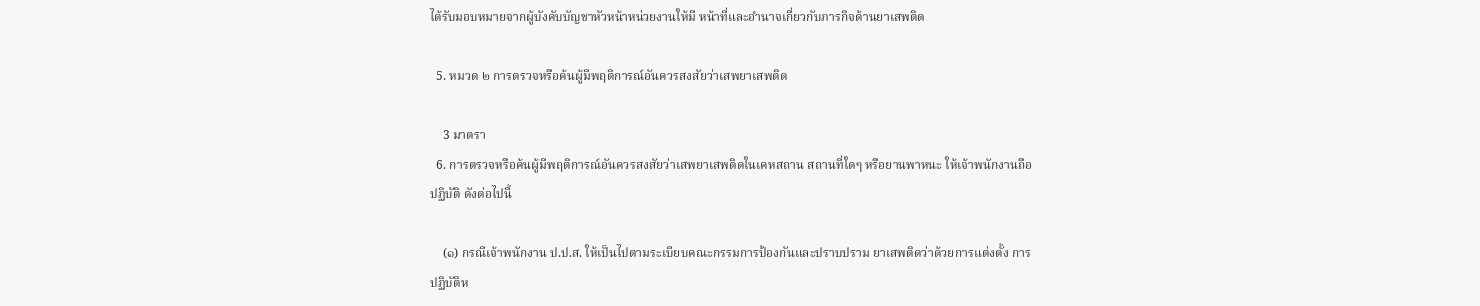ได้รับมอบหมายจากผู้บังคับบัญชาหัวหน้าหน่วยงานให้มี หน้าที่และอำนาจเกี่ยวกับภารกิจด้านยาเสพติด

  5. หมวด ๒ การตรวจหรือค้นผู้มีพฤติการณ์อันควรสงสัยว่าเสพยาเสพติด

    3 มาตรา
  6. การตรวจหรือค้นผู้มีพฤติการณ์อันควรสงสัยว่าเสพยาเสพติดในเคหสถาน สถานที่ใดๆ หรือยานพาหนะ ให้เจ้าพนักงานถือปฏิบัติ ดังต่อไปนี้

    (๑) กรณีเจ้าพนักงาน ป.ป.ส. ให้เป็นไปตามระเบียบคณะกรรมการป้องกันและปราบปราม ยาเสพติดว่าด้วยการแต่งตั้ง การปฏิบัติห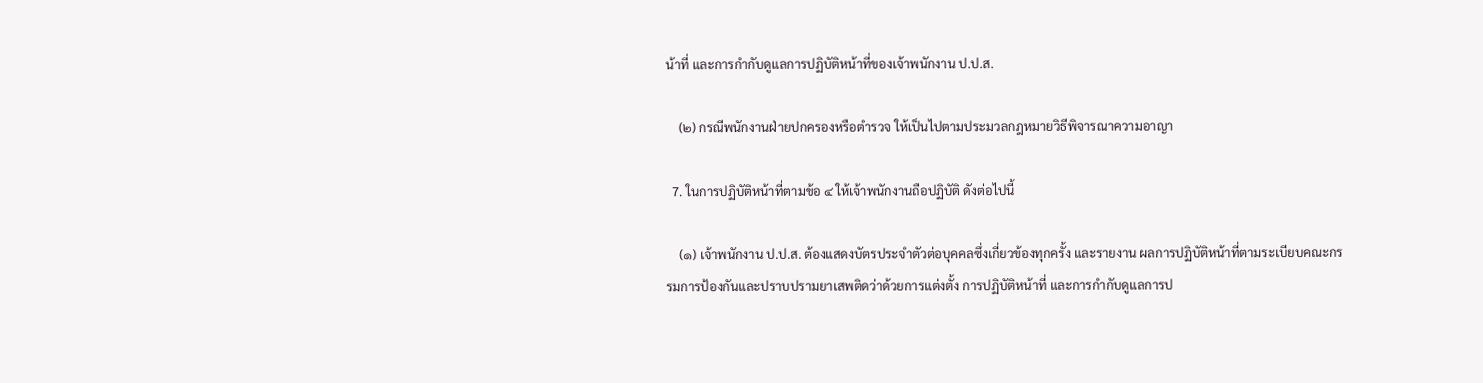น้าที่ และการกำกับดูแลการปฏิบัติหน้าที่ของเจ้าพนักงาน ป.ป.ส.

    (๒) กรณีพนักงานฝ่ายปกครองหรือตำรวจ ให้เป็นไปตามประมวลกฎหมายวิธีพิจารณาความอาญา

  7. ในการปฏิบัติหน้าที่ตามข้อ ๔ ให้เจ้าพนักงานถือปฏิบัติ ดังต่อไปนี้

    (๑) เจ้าพนักงาน ป.ป.ส. ต้องแสดงบัตรประจำตัวต่อบุคคลซึ่งเกี่ยวข้องทุกครั้ง และรายงาน ผลการปฏิบัติหน้าที่ตามระเบียบคณะกรรมการป้องกันและปราบปรามยาเสพติดว่าด้วยการแต่งตั้ง การปฏิบัติหน้าที่ และการกำกับดูแลการป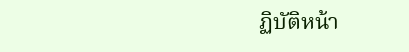ฏิบัติหน้า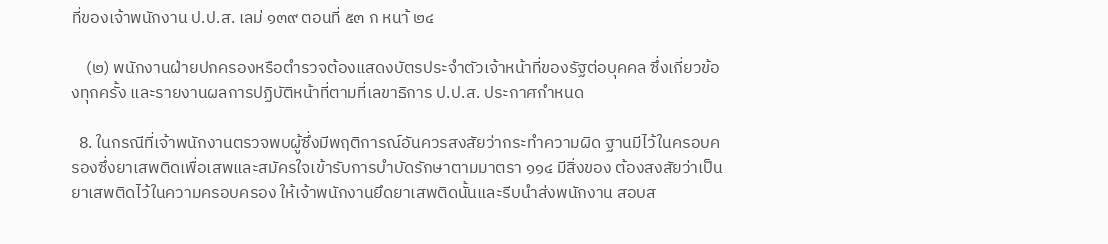ที่ของเจ้าพนักงาน ป.ป.ส. เลม่ ๑๓๙ ตอนที่ ๕๓ ก หนา้ ๒๔

    (๒) พนักงานฝ่ายปกครองหรือตำรวจต้องแสดงบัตรประจำตัวเจ้าหน้าที่ของรัฐต่อบุคคล ซึ่งเกี่ยวข้องทุกครั้ง และรายงานผลการปฏิบัติหน้าที่ตามที่เลขาธิการ ป.ป.ส. ประกาศกำหนด

  8. ในกรณีที่เจ้าพนักงานตรวจพบผู้ซึ่งมีพฤติการณ์อันควรสงสัยว่ากระทำความผิด ฐานมีไว้ในครอบครองซึ่งยาเสพติดเพื่อเสพและสมัครใจเข้ารับการบำบัดรักษาตามมาตรา ๑๑๔ มีสิ่งของ ต้องสงสัยว่าเป็นยาเสพติดไว้ในความครอบครอง ให้เจ้าพนักงานยึดยาเสพติดนั้นและรีบนำส่งพนักงาน สอบส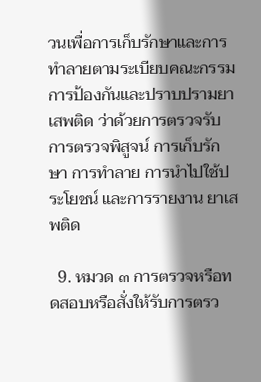วนเพื่อการเก็บรักษาและการทำลายตามระเบียบคณะกรรมการป้องกันและปราบปรามยาเสพติด ว่าด้วยการตรวจรับ การตรวจพิสูจน์ การเก็บรักษา การทำลาย การนำไปใช้ประโยชน์ และการรายงาน ยาเสพติด

  9. หมวด ๓ การตรวจหรือทดสอบหรือสั่งให้รับการตรว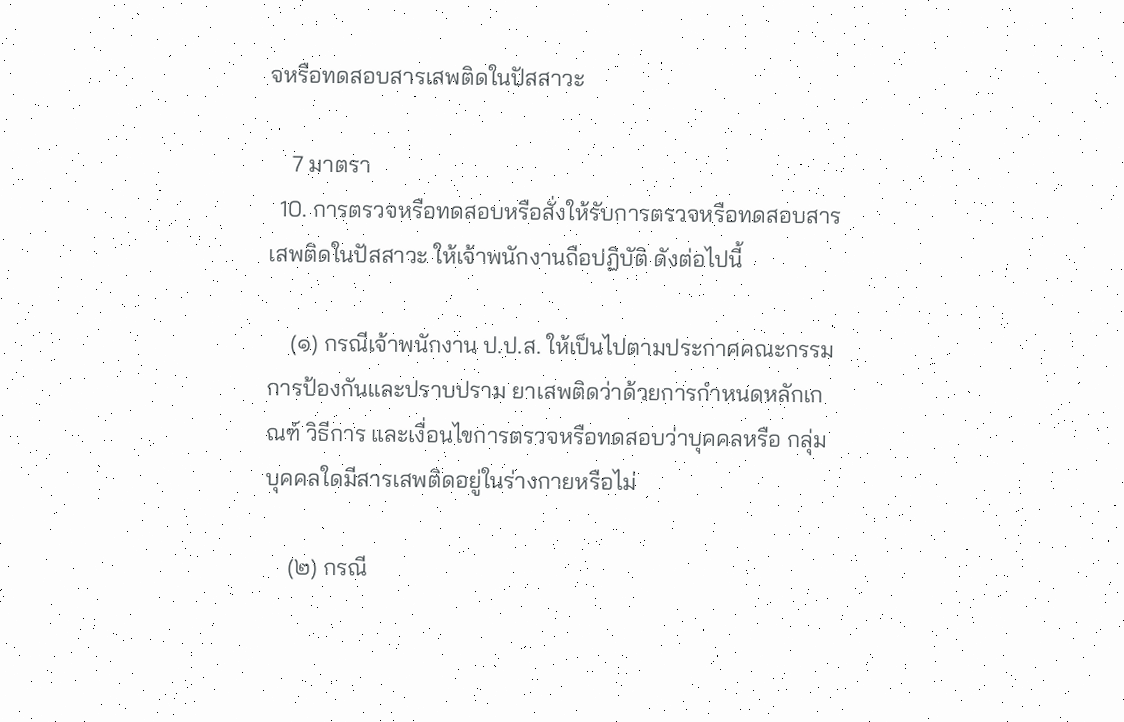จหรือทดสอบสารเสพติดในปัสสาวะ

    7 มาตรา
  10. การตรวจหรือทดสอบหรือสั่งให้รับการตรวจหรือทดสอบสารเสพติดในปัสสาวะ ให้เจ้าพนักงานถือปฏิบัติ ดังต่อไปนี้

    (๑) กรณีเจ้าพนักงาน ป.ป.ส. ให้เป็นไปตามประกาศคณะกรรมการป้องกันและปราบปราม ยาเสพติดว่าด้วยการกำหนดหลักเกณฑ์ วิธีการ และเงื่อนไขการตรวจหรือทดสอบว่าบุคคลหรือ กลุ่มบุคคลใดมีสารเสพติดอยู่ในร่างกายหรือไม่

    (๒) กรณี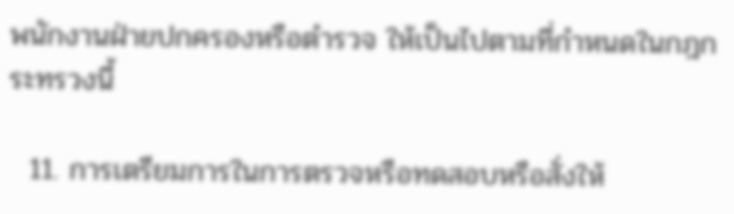พนักงานฝ่ายปกครองหรือตำรวจ ให้เป็นไปตามที่กำหนดในกฎกระทรวงนี้

  11. การเตรียมการในการตรวจหรือทดสอบหรือสั่งให้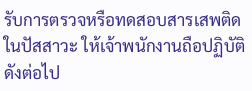รับการตรวจหรือทดสอบสารเสพติด ในปัสสาวะ ให้เจ้าพนักงานถือปฏิบัติ ดังต่อไป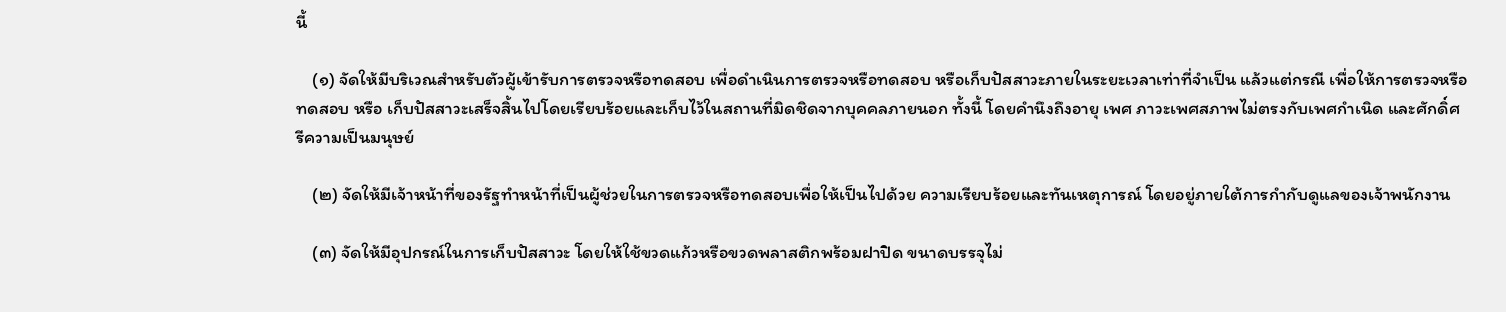นี้

    (๑) จัดให้มีบริเวณสำหรับตัวผู้เข้ารับการตรวจหรือทดสอบ เพื่อดำเนินการตรวจหรือทดสอบ หรือเก็บปัสสาวะภายในระยะเวลาเท่าที่จำเป็น แล้วแต่กรณี เพื่อให้การตรวจหรือทดสอบ หรือ เก็บปัสสาวะเสร็จสิ้นไปโดยเรียบร้อยและเก็บไว้ในสถานที่มิดชิดจากบุคคลภายนอก ทั้งนี้ โดยคำนึงถึงอายุ เพศ ภาวะเพศสภาพไม่ตรงกับเพศกำเนิด และศักดิ์ศรีความเป็นมนุษย์

    (๒) จัดให้มีเจ้าหน้าที่ของรัฐทำหน้าที่เป็นผู้ช่วยในการตรวจหรือทดสอบเพื่อให้เป็นไปด้วย ความเรียบร้อยและทันเหตุการณ์ โดยอยู่ภายใต้การกำกับดูแลของเจ้าพนักงาน

    (๓) จัดให้มีอุปกรณ์ในการเก็บปัสสาวะ โดยให้ใช้ขวดแก้วหรือขวดพลาสติกพร้อมฝาปิด ขนาดบรรจุไม่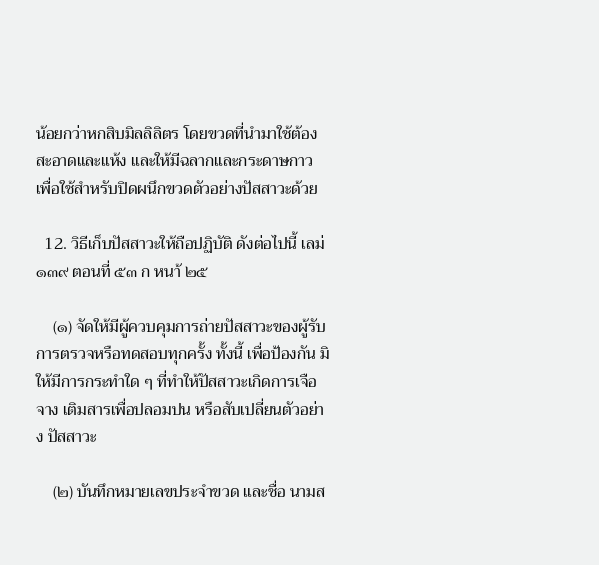น้อยกว่าหกสิบมิลลิลิตร โดยขวดที่นำมาใช้ต้องสะอาดและแห้ง และให้มีฉลากและกระดาษกาว เพื่อใช้สำหรับปิดผนึกขวดตัวอย่างปัสสาวะด้วย

  12. วิธีเก็บปัสสาวะให้ถือปฏิบัติ ดังต่อไปนี้ เลม่ ๑๓๙ ตอนที่ ๕๓ ก หนา้ ๒๕

    (๑) จัดให้มีผู้ควบคุมการถ่ายปัสสาวะของผู้รับการตรวจหรือทดสอบทุกครั้ง ทั้งนี้ เพื่อป้องกัน มิให้มีการกระทำใด ๆ ที่ทำให้ปัสสาวะเกิดการเจือจาง เติมสารเพื่อปลอมปน หรือสับเปลี่ยนตัวอย่าง ปัสสาวะ

    (๒) บันทึกหมายเลขประจำขวด และชื่อ นามส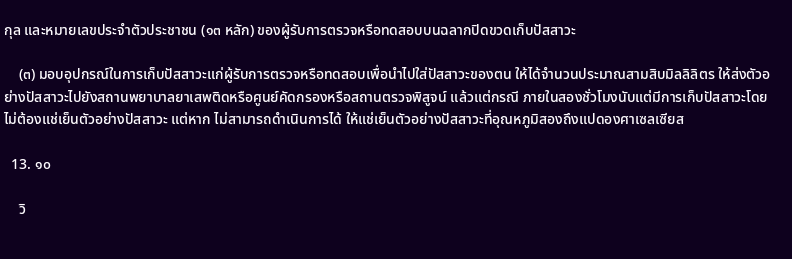กุล และหมายเลขประจำตัวประชาชน (๑๓ หลัก) ของผู้รับการตรวจหรือทดสอบบนฉลากปิดขวดเก็บปัสสาวะ

    (๓) มอบอุปกรณ์ในการเก็บปัสสาวะแก่ผู้รับการตรวจหรือทดสอบเพื่อนำไปใส่ปัสสาวะของตน ให้ได้จำนวนประมาณสามสิบมิลลิลิตร ให้ส่งตัวอย่างปัสสาวะไปยังสถานพยาบาลยาเสพติดหรือศูนย์คัดกรองหรือสถานตรวจพิสูจน์ แล้วแต่กรณี ภายในสองชั่วโมงนับแต่มีการเก็บปัสสาวะโดยไม่ต้องแช่เย็นตัวอย่างปัสสาวะ แต่หาก ไม่สามารถดำเนินการได้ ให้แช่เย็นตัวอย่างปัสสาวะที่อุณหภูมิสองถึงแปดองศาเซลเซียส

  13. ๑๐

    วิ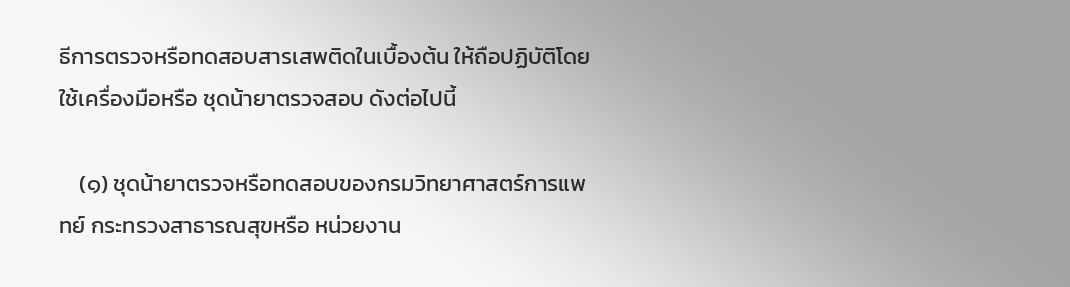ธีการตรวจหรือทดสอบสารเสพติดในเบื้องต้น ให้ถือปฏิบัติโดยใช้เครื่องมือหรือ ชุดน้ายาตรวจสอบ ดังต่อไปนี้

    (๑) ชุดน้ายาตรวจหรือทดสอบของกรมวิทยาศาสตร์การแพทย์ กระทรวงสาธารณสุขหรือ หน่วยงาน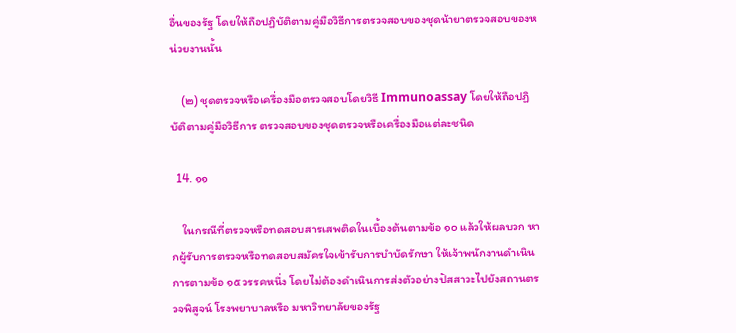อื่นของรัฐ โดยให้ถือปฏิบัติตามคู่มือวิธีการตรวจสอบของชุดน้ายาตรวจสอบของหน่วยงานนั้น

    (๒) ชุดตรวจหรือเครื่องมือตรวจสอบโดยวิธี Immunoassay โดยให้ถือปฏิบัติตามคู่มือวิธีการ ตรวจสอบของชุดตรวจหรือเครื่องมือแต่ละชนิด

  14. ๑๑

    ในกรณีที่ตรวจหรือทดสอบสารเสพติดในเบื้องต้นตามข้อ ๑๐ แล้วให้ผลบวก หากผู้รับการตรวจหรือทดสอบสมัครใจเข้ารับการบำบัดรักษา ให้เจ้าพนักงานดำเนินการตามข้อ ๑๕ วรรคหนึ่ง โดยไม่ต้องดำเนินการส่งตัวอย่างปัสสาวะไปยังสถานตรวจพิสูจน์ โรงพยาบาลหรือ มหาวิทยาลัยของรัฐ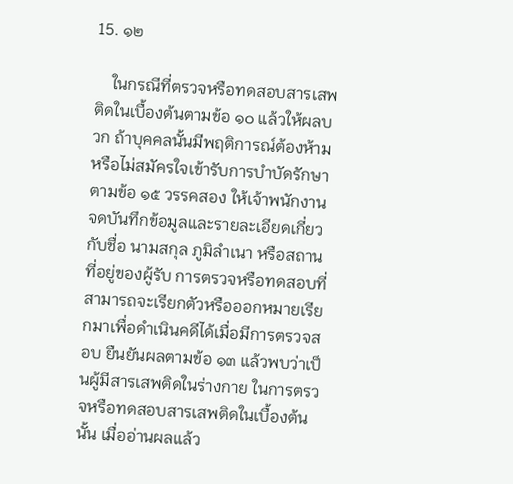15. ๑๒

    ในกรณีที่ตรวจหรือทดสอบสารเสพติดในเบื้องต้นตามข้อ ๑๐ แล้วให้ผลบวก ถ้าบุคคลนั้นมีพฤติการณ์ต้องห้ามหรือไม่สมัครใจเข้ารับการบำบัดรักษาตามข้อ ๑๕ วรรคสอง ให้เจ้าพนักงานจดบันทึกข้อมูลและรายละเอียดเกี่ยวกับชื่อ นามสกุล ภูมิลำเนา หรือสถานที่อยู่ของผู้รับ การตรวจหรือทดสอบที่สามารถจะเรียกตัวหรือออกหมายเรียกมาเพื่อดำเนินคดีได้เมื่อมีการตรวจสอบ ยืนยันผลตามข้อ ๑๓ แล้วพบว่าเป็นผู้มีสารเสพติดในร่างกาย ในการตรวจหรือทดสอบสารเสพติดในเบื้องต้นนั้น เมื่ออ่านผลแล้ว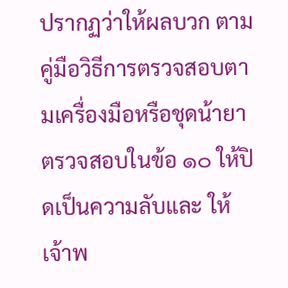ปรากฏว่าให้ผลบวก ตามคู่มือวิธีการตรวจสอบตามเครื่องมือหรือชุดน้ายาตรวจสอบในข้อ ๑๐ ให้ปิดเป็นความลับและ ให้เจ้าพ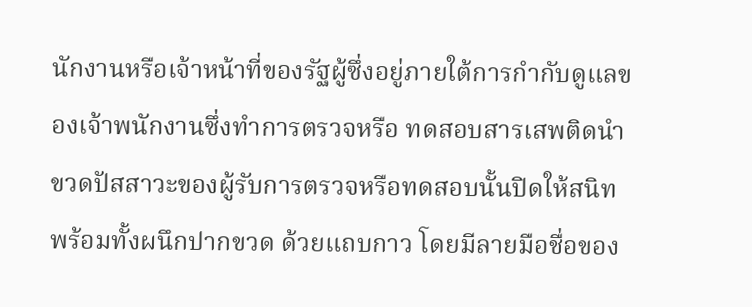นักงานหรือเจ้าหน้าที่ของรัฐผู้ซึ่งอยู่ภายใต้การกำกับดูแลของเจ้าพนักงานซึ่งทำการตรวจหรือ ทดสอบสารเสพติดนำขวดปัสสาวะของผู้รับการตรวจหรือทดสอบนั้นปิดให้สนิท พร้อมทั้งผนึกปากขวด ด้วยแถบกาว โดยมีลายมือชื่อของ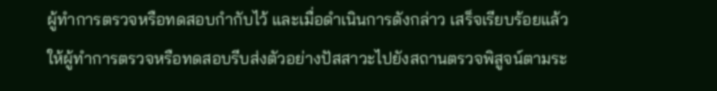ผู้ทำการตรวจหรือทดสอบกำกับไว้ และเมื่อดำเนินการดังกล่าว เสร็จเรียบร้อยแล้ว ให้ผู้ทำการตรวจหรือทดสอบรีบส่งตัวอย่างปัสสาวะไปยังสถานตรวจพิสูจน์ตามระ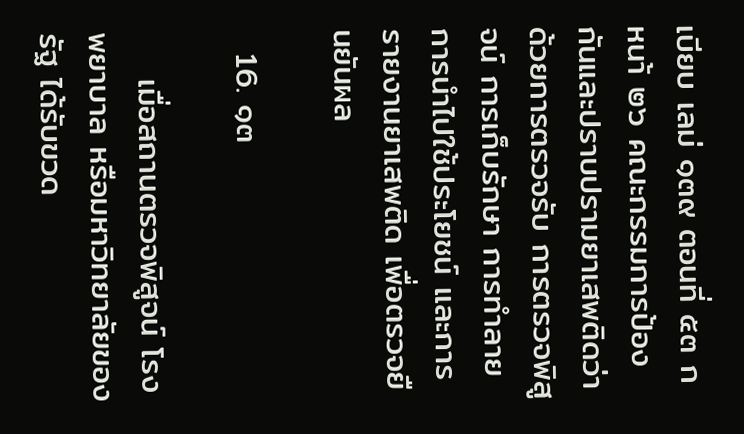เบียบ เลม่ ๑๓๙ ตอนที่ ๕๓ ก หนา้ ๒๖ คณะกรรมการป้องกันและปราบปรามยาเสพติดว่าด้วยการตรวจรับ การตรวจพิสูจน์ การเก็บรักษา การทำลาย การนำไปใช้ประโยชน์ และการรายงานยาเสพติด เพื่อตรวจยืนยันผล

  16. ๑๓

    เมื่อสถานตรวจพิสูจน์ โรงพยาบาล หรือมหาวิทยาลัยของรัฐ ได้รับขวด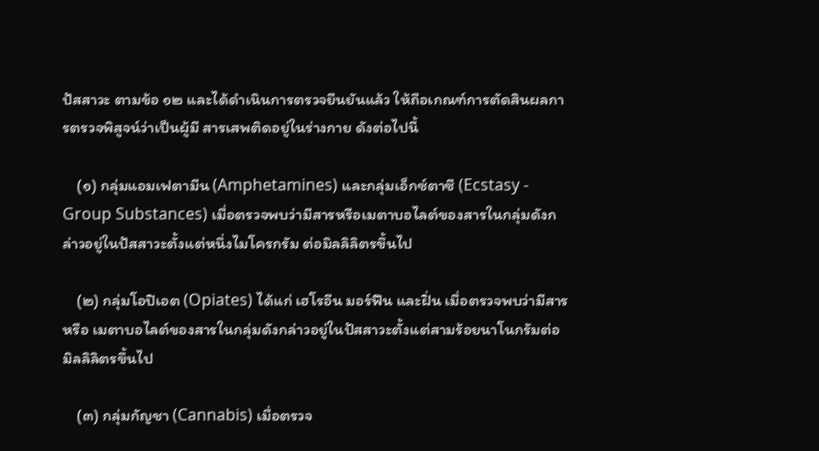ปัสสาวะ ตามข้อ ๑๒ และได้ดำเนินการตรวจยืนยันแล้ว ให้ถือเกณฑ์การตัดสินผลการตรวจพิสูจน์ว่าเป็นผู้มี สารเสพติดอยู่ในร่างกาย ดังต่อไปนี้

    (๑) กลุ่มแอมเฟตามีน (Amphetamines) และกลุ่มเอ็กซ์ตาซี (Ecstasy - Group Substances) เมื่อตรวจพบว่ามีสารหรือเมตาบอไลต์ของสารในกลุ่มดังกล่าวอยู่ในปัสสาวะตั้งแต่หนึ่งไมโครกรัม ต่อมิลลิลิตรขึ้นไป

    (๒) กลุ่มโอปิเอต (Opiates) ได้แก่ เฮโรอีน มอร์ฟีน และฝิ่น เมื่อตรวจพบว่ามีสารหรือ เมตาบอไลต์ของสารในกลุ่มดังกล่าวอยู่ในปัสสาวะตั้งแต่สามร้อยนาโนกรัมต่อมิลลิลิตรขึ้นไป

    (๓) กลุ่มกัญชา (Cannabis) เมื่อตรวจ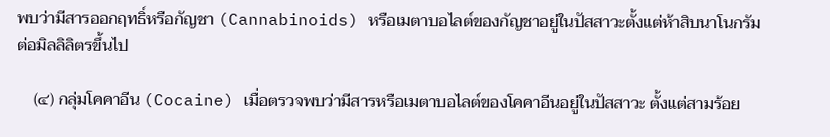พบว่ามีสารออกฤทธิ์หรือกัญชา (Cannabinoids) หรือเมตาบอไลต์ของกัญชาอยู่ในปัสสาวะตั้งแต่ห้าสิบนาโนกรัมต่อมิลลิลิตรขึ้นไป

    (๔) กลุ่มโคคาอีน (Cocaine) เมื่อตรวจพบว่ามีสารหรือเมตาบอไลต์ของโคคาอีนอยู่ในปัสสาวะ ตั้งแต่สามร้อย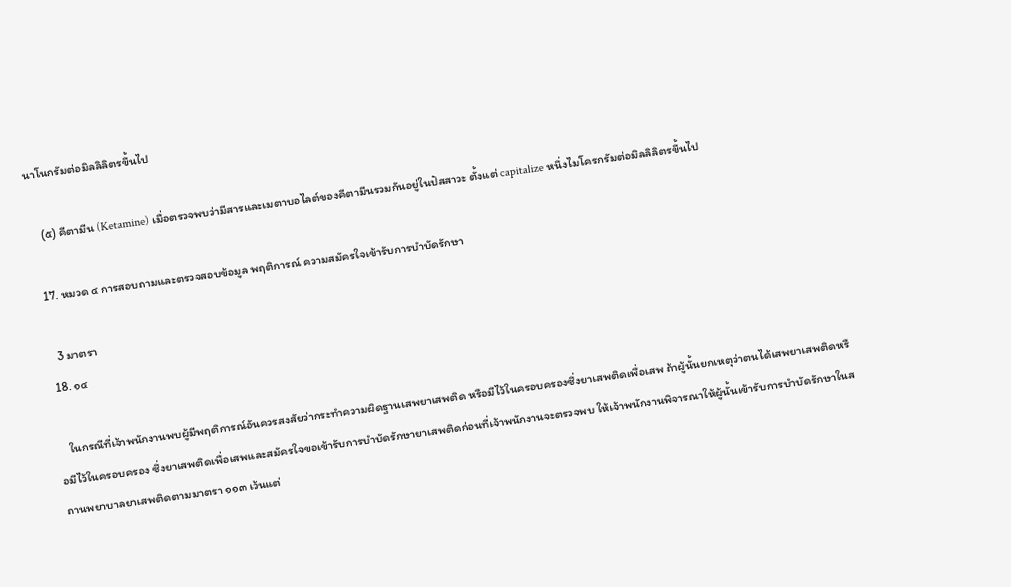นาโนกรัมต่อมิลลิลิตรขึ้นไป

    (๕) คีตามีน (Ketamine) เมื่อตรวจพบว่ามีสารและเมตาบอไลต์ของคีตามีนรวมกันอยู่ในปัสสาวะ ตั้งแต่ capitalize หนึ่งไมโครกรัมต่อมิลลิลิตรขึ้นไป

  17. หมวด ๔ การสอบถามและตรวจสอบข้อมูล พฤติการณ์ ความสมัครใจเข้ารับการบำบัดรักษา

    3 มาตรา
  18. ๑๔

    ในกรณีที่เจ้าพนักงานพบผู้มีพฤติการณ์อันควรสงสัยว่ากระทำความผิดฐานเสพยาเสพติด หรือมีไว้ในครอบครองซึ่งยาเสพติดเพื่อเสพ ถ้าผู้นั้นยกเหตุว่าตนได้เสพยาเสพติดหรือมีไว้ในครอบครอง ซึ่งยาเสพติดเพื่อเสพและสมัครใจขอเข้ารับการบำบัดรักษายาเสพติดก่อนที่เจ้าพนักงานจะตรวจพบ ให้เจ้าพนักงานพิจารณาให้ผู้นั้นเข้ารับการบำบัดรักษาในสถานพยาบาลยาเสพติดตามมาตรา ๑๑๓ เว้นแต่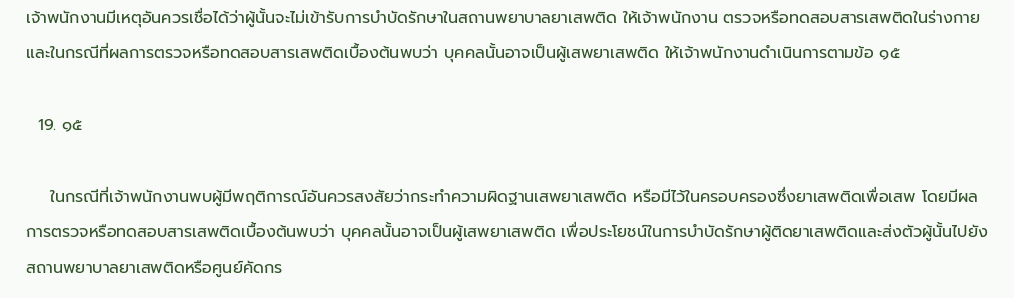เจ้าพนักงานมีเหตุอันควรเชื่อได้ว่าผู้นั้นจะไม่เข้ารับการบำบัดรักษาในสถานพยาบาลยาเสพติด ให้เจ้าพนักงาน ตรวจหรือทดสอบสารเสพติดในร่างกายและในกรณีที่ผลการตรวจหรือทดสอบสารเสพติดเบื้องต้นพบว่า บุคคลนั้นอาจเป็นผู้เสพยาเสพติด ให้เจ้าพนักงานดำเนินการตามข้อ ๑๕

  19. ๑๕

    ในกรณีที่เจ้าพนักงานพบผู้มีพฤติการณ์อันควรสงสัยว่ากระทำความผิดฐานเสพยาเสพติด หรือมีไว้ในครอบครองซึ่งยาเสพติดเพื่อเสพ โดยมีผลการตรวจหรือทดสอบสารเสพติดเบื้องต้นพบว่า บุคคลนั้นอาจเป็นผู้เสพยาเสพติด เพื่อประโยชน์ในการบำบัดรักษาผู้ติดยาเสพติดและส่งตัวผู้นั้นไปยัง สถานพยาบาลยาเสพติดหรือศูนย์คัดกร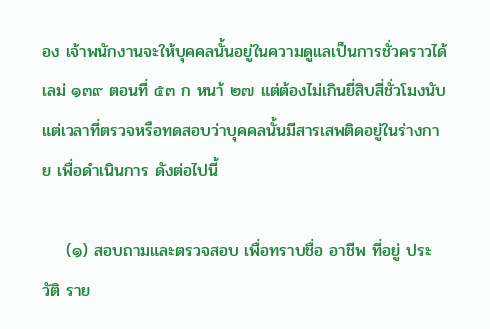อง เจ้าพนักงานจะให้บุคคลนั้นอยู่ในความดูแลเป็นการชั่วคราวได้ เลม่ ๑๓๙ ตอนที่ ๕๓ ก หนา้ ๒๗ แต่ต้องไม่เกินยี่สิบสี่ชั่วโมงนับแต่เวลาที่ตรวจหรือทดสอบว่าบุคคลนั้นมีสารเสพติดอยู่ในร่างกาย เพื่อดำเนินการ ดังต่อไปนี้

    (๑) สอบถามและตรวจสอบ เพื่อทราบชื่อ อาชีพ ที่อยู่ ประวัติ ราย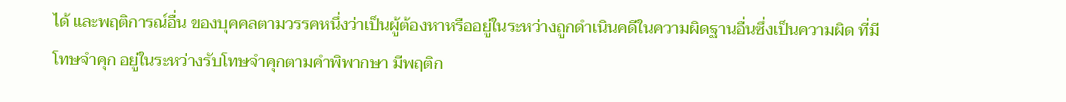ได้ และพฤติการณ์อื่น ของบุคคลตามวรรคหนึ่งว่าเป็นผู้ต้องหาหรืออยู่ในระหว่างถูกดำเนินคดีในความผิดฐานอื่นซึ่งเป็นความผิด ที่มีโทษจำคุก อยู่ในระหว่างรับโทษจำคุกตามคำพิพากษา มีพฤติก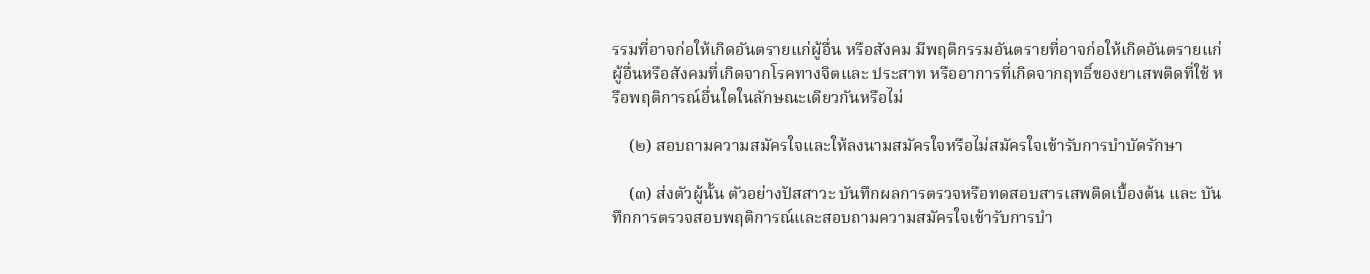รรมที่อาจก่อให้เกิดอันตรายแก่ผู้อื่น หรือสังคม มีพฤติกรรมอันตรายที่อาจก่อให้เกิดอันตรายแก่ผู้อื่นหรือสังคมที่เกิดจากโรคทางจิตและ ประสาท หรืออาการที่เกิดจากฤทธิ์ของยาเสพติดที่ใช้ หรือพฤติการณ์อื่นใดในลักษณะเดียวกันหรือไม่

    (๒) สอบถามความสมัครใจและให้ลงนามสมัครใจหรือไม่สมัครใจเข้ารับการบำบัดรักษา

    (๓) ส่งตัวผู้นั้น ตัวอย่างปัสสาวะ บันทึกผลการตรวจหรือทดสอบสารเสพติดเบื้องต้น และ บันทึกการตรวจสอบพฤติการณ์และสอบถามความสมัครใจเข้ารับการบำ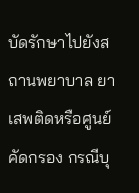บัดรักษาไปยังสถานพยาบาล ยาเสพติดหรือศูนย์คัดกรอง กรณีบุ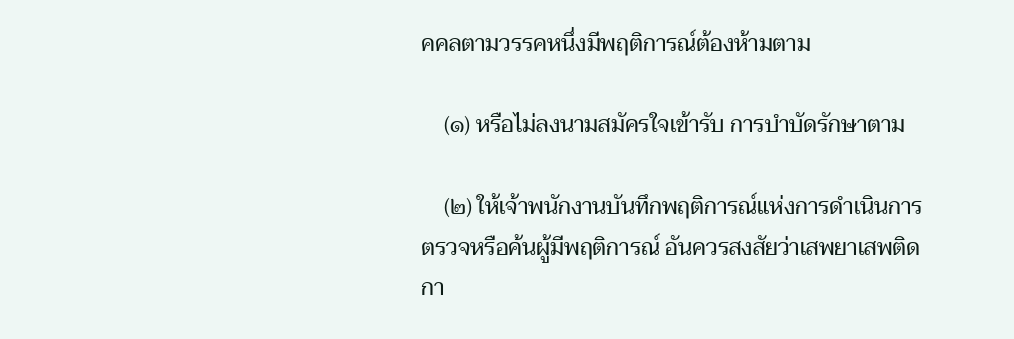คคลตามวรรคหนึ่งมีพฤติการณ์ต้องห้ามตาม

    (๑) หรือไม่ลงนามสมัครใจเข้ารับ การบำบัดรักษาตาม

    (๒) ให้เจ้าพนักงานบันทึกพฤติการณ์แห่งการดำเนินการตรวจหรือค้นผู้มีพฤติการณ์ อันควรสงสัยว่าเสพยาเสพติด กา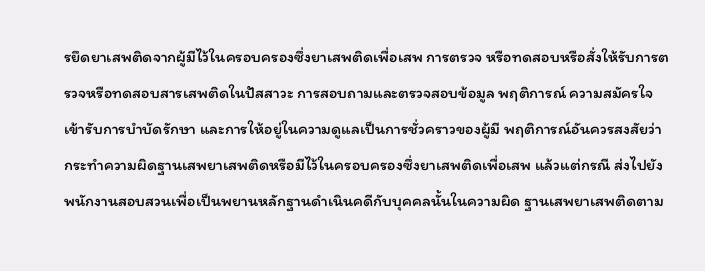รยึดยาเสพติดจากผู้มีไว้ในครอบครองซึ่งยาเสพติดเพื่อเสพ การตรวจ หรือทดสอบหรือสั่งให้รับการตรวจหรือทดสอบสารเสพติดในปัสสาวะ การสอบถามและตรวจสอบข้อมูล พฤติการณ์ ความสมัครใจเข้ารับการบำบัดรักษา และการให้อยู่ในความดูแลเป็นการชั่วคราวของผู้มี พฤติการณ์อันควรสงสัยว่ากระทำความผิดฐานเสพยาเสพติดหรือมีไว้ในครอบครองซึ่งยาเสพติดเพื่อเสพ แล้วแต่กรณี ส่งไปยังพนักงานสอบสวนเพื่อเป็นพยานหลักฐานดำเนินคดีกับบุคคลนั้นในความผิด ฐานเสพยาเสพติดตาม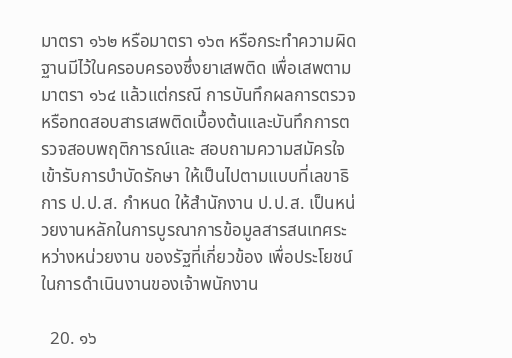มาตรา ๑๖๒ หรือมาตรา ๑๖๓ หรือกระทำความผิดฐานมีไว้ในครอบครองซึ่งยาเสพติด เพื่อเสพตามมาตรา ๑๖๔ แล้วแต่กรณี การบันทึกผลการตรวจหรือทดสอบสารเสพติดเบื้องต้นและบันทึกการตรวจสอบพฤติการณ์และ สอบถามความสมัครใจเข้ารับการบำบัดรักษา ให้เป็นไปตามแบบที่เลขาธิการ ป.ป.ส. กำหนด ให้สำนักงาน ป.ป.ส. เป็นหน่วยงานหลักในการบูรณาการข้อมูลสารสนเทศระหว่างหน่วยงาน ของรัฐที่เกี่ยวข้อง เพื่อประโยชน์ในการดำเนินงานของเจ้าพนักงาน

  20. ๑๖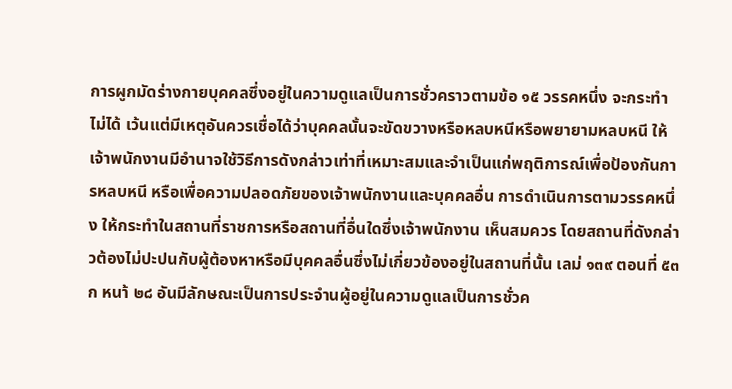การผูกมัดร่างกายบุคคลซึ่งอยู่ในความดูแลเป็นการชั่วคราวตามข้อ ๑๕ วรรคหนึ่ง จะกระทำไม่ได้ เว้นแต่มีเหตุอันควรเชื่อได้ว่าบุคคลนั้นจะขัดขวางหรือหลบหนีหรือพยายามหลบหนี ให้เจ้าพนักงานมีอำนาจใช้วิธีการดังกล่าวเท่าที่เหมาะสมและจำเป็นแก่พฤติการณ์เพื่อป้องกันการหลบหนี หรือเพื่อความปลอดภัยของเจ้าพนักงานและบุคคลอื่น การดำเนินการตามวรรคหนึ่ง ให้กระทำในสถานที่ราชการหรือสถานที่อื่นใดซึ่งเจ้าพนักงาน เห็นสมควร โดยสถานที่ดังกล่าวต้องไม่ปะปนกับผู้ต้องหาหรือมีบุคคลอื่นซึ่งไม่เกี่ยวข้องอยู่ในสถานที่นั้น เลม่ ๑๓๙ ตอนที่ ๕๓ ก หนา้ ๒๘ อันมีลักษณะเป็นการประจำนผู้อยู่ในความดูแลเป็นการชั่วค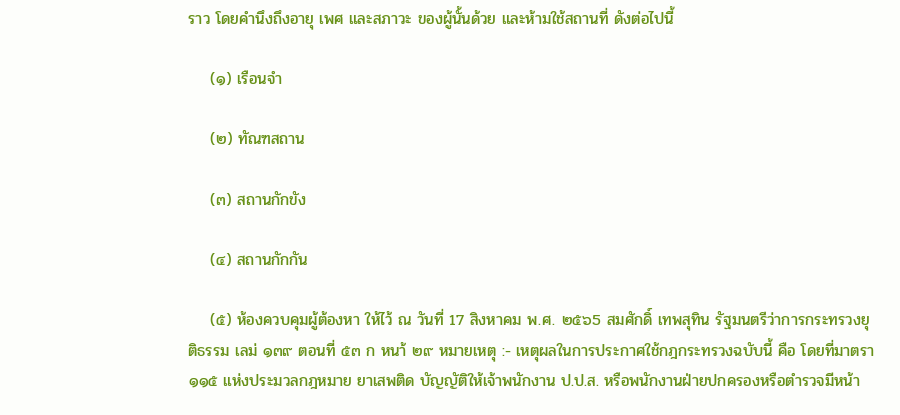ราว โดยคำนึงถึงอายุ เพศ และสภาวะ ของผู้นั้นด้วย และห้ามใช้สถานที่ ดังต่อไปนี้

    (๑) เรือนจำ

    (๒) ทัณฑสถาน

    (๓) สถานกักขัง

    (๔) สถานกักกัน

    (๕) ห้องควบคุมผู้ต้องหา ให้ไว้ ณ วันที่ 17 สิงหาคม พ.ศ. ๒๕๖5 สมศักดิ์ เทพสุทิน รัฐมนตรีว่าการกระทรวงยุติธรรม เลม่ ๑๓๙ ตอนที่ ๕๓ ก หนา้ ๒๙ หมายเหตุ :- เหตุผลในการประกาศใช้กฎกระทรวงฉบับนี้ คือ โดยที่มาตรา ๑๑๕ แห่งประมวลกฎหมาย ยาเสพติด บัญญัติให้เจ้าพนักงาน ป.ป.ส. หรือพนักงานฝ่ายปกครองหรือตำรวจมีหน้า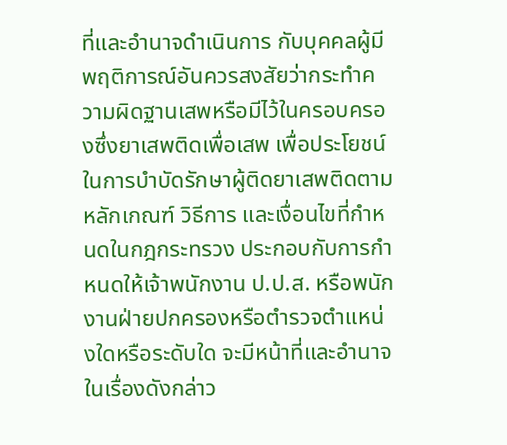ที่และอำนาจดำเนินการ กับบุคคลผู้มีพฤติการณ์อันควรสงสัยว่ากระทำความผิดฐานเสพหรือมีไว้ในครอบครองซึ่งยาเสพติดเพื่อเสพ เพื่อประโยชน์ในการบำบัดรักษาผู้ติดยาเสพติดตามหลักเกณฑ์ วิธีการ และเงื่อนไขที่กำหนดในกฎกระทรวง ประกอบกับการกำหนดให้เจ้าพนักงาน ป.ป.ส. หรือพนักงานฝ่ายปกครองหรือตำรวจตำแหน่งใดหรือระดับใด จะมีหน้าที่และอำนาจในเรื่องดังกล่าว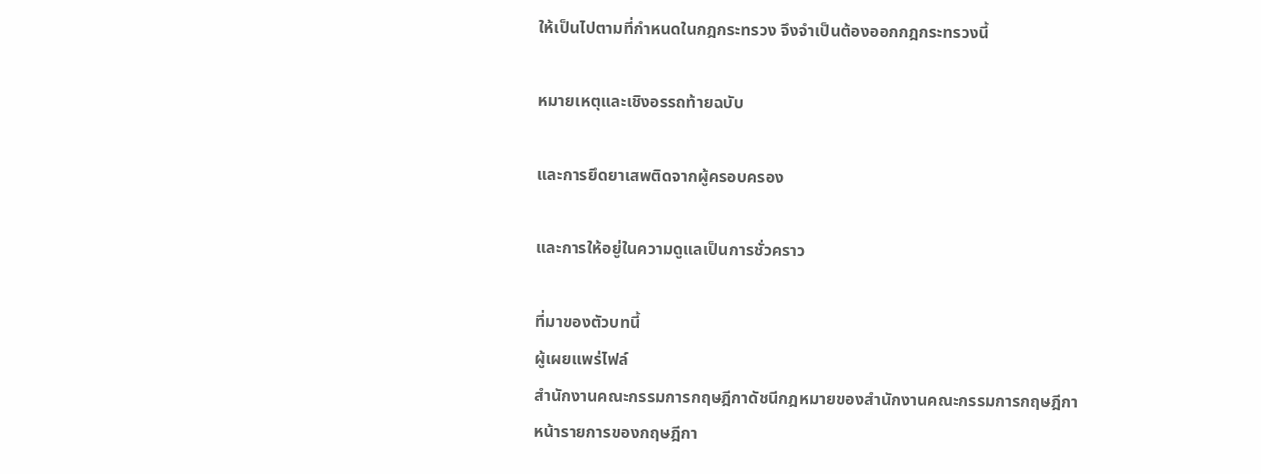ให้เป็นไปตามที่กำหนดในกฎกระทรวง จึงจำเป็นต้องออกกฎกระทรวงนี้

หมายเหตุและเชิงอรรถท้ายฉบับ

และการยึดยาเสพติดจากผู้ครอบครอง

และการให้อยู่ในความดูแลเป็นการชั่วคราว

ที่มาของตัวบทนี้
ผู้เผยแพร่ไฟล์
สำนักงานคณะกรรมการกฤษฎีกาดัชนีกฎหมายของสำนักงานคณะกรรมการกฤษฎีกา
หน้ารายการของกฤษฎีกา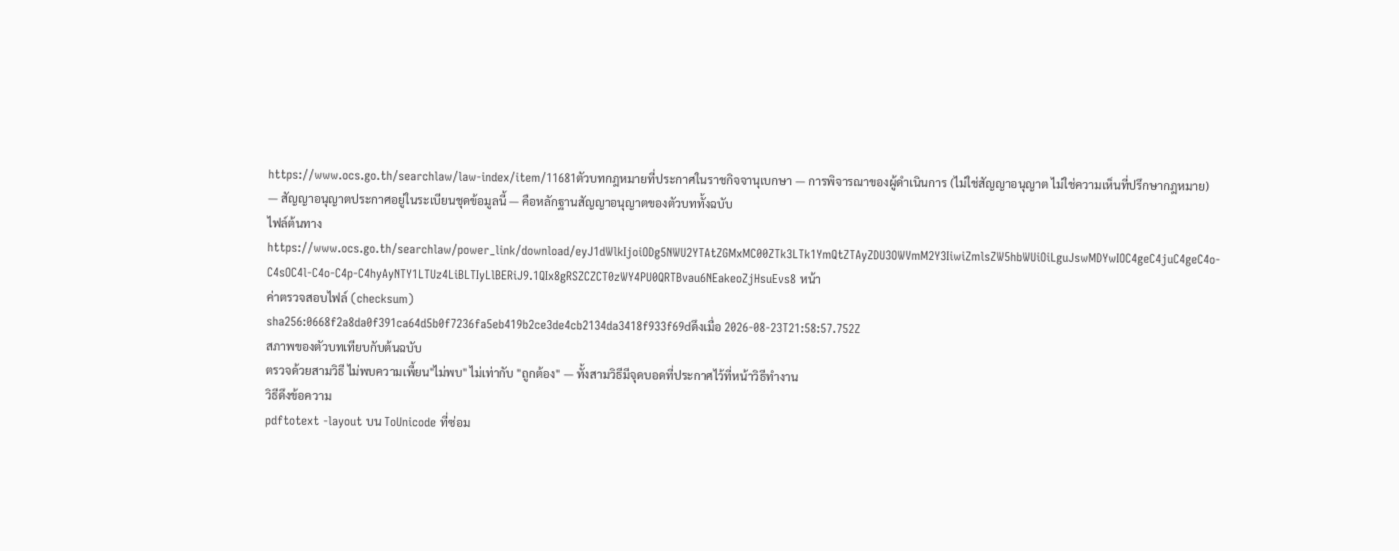https://www.ocs.go.th/searchlaw/law-index/item/11681ตัวบทกฎหมายที่ประกาศในราชกิจจานุเบกษา — การพิจารณาของผู้ดำเนินการ (ไม่ใช่สัญญาอนุญาต ไม่ใช่ความเห็นที่ปรึกษากฎหมาย) — สัญญาอนุญาตประกาศอยู่ในระเบียนชุดข้อมูลนี้ — คือหลักฐานสัญญาอนุญาตของตัวบททั้งฉบับ
ไฟล์ต้นทาง
https://www.ocs.go.th/searchlaw/power_link/download/eyJ1dWlkIjoiODg5NWU2YTAtZGMxMC00ZTk3LTk1YmQtZTAyZDU3OWVmM2Y3IiwiZmlsZW5hbWUiOiLguJswMDYwIOC4geC4juC4geC4o-C4sOC4l-C4o-C4p-C4hyAyNTY1LTUz4LiBLTIyLlBERiJ9.1QIx8gRSZCZCT0zWY4PU0QRTBvau6NEakeoZjHsuEvs8 หน้า
ค่าตรวจสอบไฟล์ (checksum)
sha256:0668f2a8da0f391ca64d5b0f7236fa5eb419b2ce3de4cb2134da3418f933f69dดึงเมื่อ 2026-08-23T21:58:57.752Z
สภาพของตัวบทเทียบกับต้นฉบับ
ตรวจด้วยสามวิธี ไม่พบความเพี้ยน"ไม่พบ" ไม่เท่ากับ "ถูกต้อง" — ทั้งสามวิธีมีจุดบอดที่ประกาศไว้ที่หน้าวิธีทำงาน
วิธีดึงข้อความ
pdftotext -layout บน ToUnicode ที่ซ่อม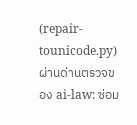(repair-tounicode.py)ผ่านด่านตรวจของ ai-law: ซ่อม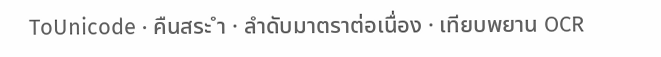ToUnicode · คืนสระ ำ · ลำดับมาตราต่อเนื่อง · เทียบพยาน OCR